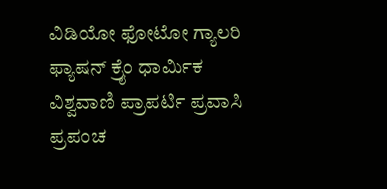ವಿಡಿಯೋ ಫೋಟೋ ಗ್ಯಾಲರಿ ಫ್ಯಾಷನ್ ಕ್ರೈಂ ಧಾರ್ಮಿಕ ವಿಶ್ವವಾಣಿ ಪ್ರಾಪರ್ಟಿ ಪ್ರವಾಸಿ ಪ್ರಪಂಚ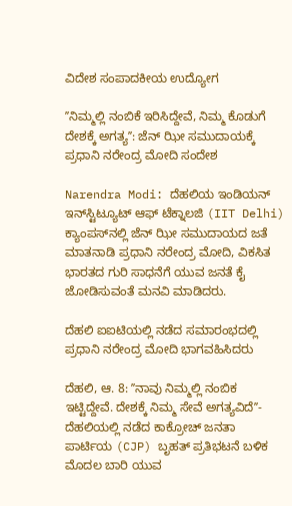ವಿದೇಶ ಸಂಪಾದಕೀಯ ಉದ್ಯೋಗ

ʼʼನಿಮ್ಮಲ್ಲಿ ನಂಬಿಕೆ ಇರಿಸಿದ್ದೇವೆ, ನಿಮ್ಮ ಕೊಡುಗೆ ದೇಶಕ್ಕೆ ಅಗತ್ಯʼʼ: ಜೆನ್‌ ಝೀ ಸಮುದಾಯಕ್ಕೆ ಪ್ರಧಾನಿ ನರೇಂದ್ರ ಮೋದಿ ಸಂದೇಶ

Narendra Modi: ದೆಹಲಿಯ ಇಂಡಿಯನ್‌ ಇನ್‌ಸ್ಟಿಟ್ಯೂಟ್‌ ಆಫ್‌ ಟೆಕ್ನಾಲಜಿ (IIT Delhi) ಕ್ಯಾಂಪಸ್‌ನಲ್ಲಿ ಜೆನ್‌ ಝೀ ಸಮುದಾಯದ ಜತೆ ಮಾತನಾಡಿ ಪ್ರಧಾನಿ ನರೇಂದ್ರ ಮೋದಿ, ವಿಕಸಿತ ಭಾರತದ ಗುರಿ ಸಾಧನೆಗೆ ಯುವ ಜನತೆ ಕೈ ಜೋಡಿಸುವಂತೆ ಮನವಿ ಮಾಡಿದರು.

ದೆಹಲಿ ಐಐಟಿಯಲ್ಲಿ ನಡೆದ ಸಮಾರಂಭದಲ್ಲಿ ಪ್ರಧಾನಿ ನರೇಂದ್ರ ಮೋದಿ ಭಾಗವಹಿಸಿದರು

ದೆಹಲಿ, ಆ. 8: ʼʼನಾವು ನಿಮ್ಮಲ್ಲಿ ನಂಬಿಕ ಇಟ್ಟಿದ್ದೇವೆ. ದೇಶಕ್ಕೆ ನಿಮ್ಮ ಸೇವೆ ಅಗತ್ಯವಿದೆʼʼ-ದೆಹಲಿಯಲ್ಲಿ ನಡೆದ ಕಾಕ್ರೋಚ್‌ ಜನತಾ ಪಾರ್ಟಿಯ (CJP) ಬೃಹತ್‌ ಪ್ರತಿಭಟನೆ ಬಳಿಕ ಮೊದಲ ಬಾರಿ ಯುವ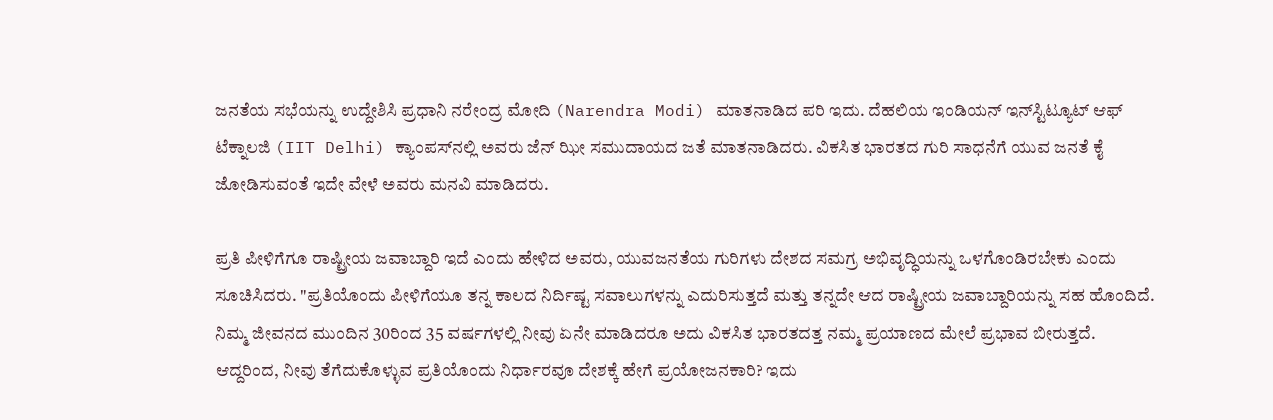ಜನತೆಯ ಸಭೆಯನ್ನು ಉದ್ದೇಶಿಸಿ ಪ್ರಧಾನಿ ನರೇಂದ್ರ ಮೋದಿ (Narendra Modi) ಮಾತನಾಡಿದ ಪರಿ ಇದು. ದೆಹಲಿಯ ಇಂಡಿಯನ್‌ ಇನ್‌ಸ್ಟಿಟ್ಯೂಟ್‌ ಆಫ್‌ ಟೆಕ್ನಾಲಜಿ (IIT Delhi) ಕ್ಯಾಂಪಸ್‌ನಲ್ಲಿ ಅವರು ಜೆನ್‌ ಝೀ ಸಮುದಾಯದ ಜತೆ ಮಾತನಾಡಿದರು. ವಿಕಸಿತ ಭಾರತದ ಗುರಿ ಸಾಧನೆಗೆ ಯುವ ಜನತೆ ಕೈ ಜೋಡಿಸುವಂತೆ ಇದೇ ವೇಳೆ ಅವರು ಮನವಿ ಮಾಡಿದರು.

ಪ್ರತಿ ಪೀಳಿಗೆಗೂ ರಾಷ್ಟ್ರೀಯ ಜವಾಬ್ದಾರಿ ಇದೆ ಎಂದು ಹೇಳಿದ ಅವರು, ಯುವಜನತೆಯ ಗುರಿಗಳು ದೇಶದ ಸಮಗ್ರ ಅಭಿವೃದ್ಧಿಯನ್ನು ಒಳಗೊಂಡಿರಬೇಕು ಎಂದು ಸೂಚಿಸಿದರು. "ಪ್ರತಿಯೊಂದು ಪೀಳಿಗೆಯೂ ತನ್ನ ಕಾಲದ ನಿರ್ದಿಷ್ಟ ಸವಾಲುಗಳನ್ನು ಎದುರಿಸುತ್ತದೆ ಮತ್ತು ತನ್ನದೇ ಆದ ರಾಷ್ಟ್ರೀಯ ಜವಾಬ್ದಾರಿಯನ್ನು ಸಹ ಹೊಂದಿದೆ. ನಿಮ್ಮ ಜೀವನದ ಮುಂದಿನ 30ರಿಂದ 35 ವರ್ಷಗಳಲ್ಲಿ ನೀವು ಏನೇ ಮಾಡಿದರೂ ಅದು ವಿಕಸಿತ ಭಾರತದತ್ತ ನಮ್ಮ ಪ್ರಯಾಣದ ಮೇಲೆ ಪ್ರಭಾವ ಬೀರುತ್ತದೆ. ಆದ್ದರಿಂದ, ನೀವು ತೆಗೆದುಕೊಳ್ಳುವ ಪ್ರತಿಯೊಂದು ನಿರ್ಧಾರವೂ ದೇಶಕ್ಕೆ ಹೇಗೆ ಪ್ರಯೋಜನಕಾರಿ? ಇದು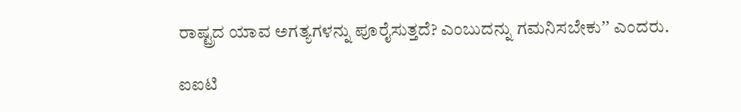ರಾಷ್ಟ್ರದ ಯಾವ ಅಗತ್ಯಗಳನ್ನು ಪೂರೈಸುತ್ತದೆ? ಎಂಬುದನ್ನು ಗಮನಿಸಬೇಕುʼʼ ಎಂದರು.

ಐಐಟಿ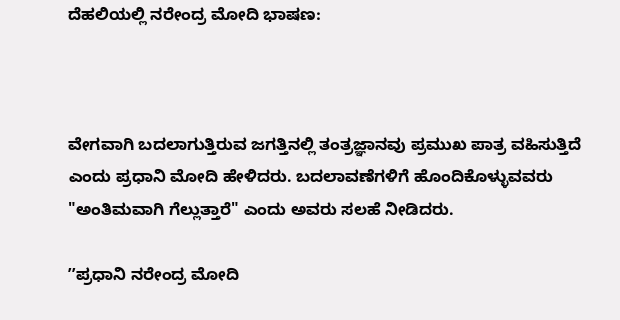ದೆಹಲಿಯಲ್ಲಿ ನರೇಂದ್ರ ಮೋದಿ ಭಾಷಣ:



ವೇಗವಾಗಿ ಬದಲಾಗುತ್ತಿರುವ ಜಗತ್ತಿನಲ್ಲಿ ತಂತ್ರಜ್ಞಾನವು ಪ್ರಮುಖ ಪಾತ್ರ ವಹಿಸುತ್ತಿದೆ ಎಂದು ಪ್ರಧಾನಿ ಮೋದಿ ಹೇಳಿದರು. ಬದಲಾವಣೆಗಳಿಗೆ ಹೊಂದಿಕೊಳ್ಳುವವರು "ಅಂತಿಮವಾಗಿ ಗೆಲ್ಲುತ್ತಾರೆ" ಎಂದು ಅವರು ಸಲಹೆ ನೀಡಿದರು.

ʼʼಪ್ರಧಾನಿ ನರೇಂದ್ರ ಮೋದಿ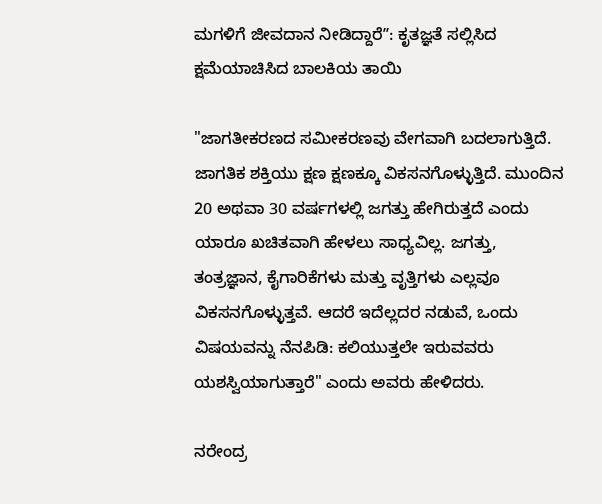ಮಗಳಿಗೆ ಜೀವದಾನ ನೀಡಿದ್ದಾರೆʼʼ: ಕೃತಜ್ಞತೆ ಸಲ್ಲಿಸಿದ ಕ್ಷಮೆಯಾಚಿಸಿದ ಬಾಲಕಿಯ ತಾಯಿ

"ಜಾಗತೀಕರಣದ ಸಮೀಕರಣವು ವೇಗವಾಗಿ ಬದಲಾಗುತ್ತಿದೆ. ಜಾಗತಿಕ ಶಕ್ತಿಯು ಕ್ಷಣ ಕ್ಷಣಕ್ಕೂ ವಿಕಸನಗೊಳ್ಳುತ್ತಿದೆ. ಮುಂದಿನ 20 ಅಥವಾ 30 ವರ್ಷಗಳಲ್ಲಿ ಜಗತ್ತು ಹೇಗಿರುತ್ತದೆ ಎಂದು ಯಾರೂ ಖಚಿತವಾಗಿ ಹೇಳಲು ಸಾಧ್ಯವಿಲ್ಲ. ಜಗತ್ತು, ತಂತ್ರಜ್ಞಾನ, ಕೈಗಾರಿಕೆಗಳು ಮತ್ತು ವೃತ್ತಿಗಳು ಎಲ್ಲವೂ ವಿಕಸನಗೊಳ್ಳುತ್ತವೆ. ಆದರೆ ಇದೆಲ್ಲದರ ನಡುವೆ, ಒಂದು ವಿಷಯವನ್ನು ನೆನಪಿಡಿ: ಕಲಿಯುತ್ತಲೇ ಇರುವವರು ಯಶಸ್ವಿಯಾಗುತ್ತಾರೆ" ಎಂದು ಅವರು ಹೇಳಿದರು.

ನರೇಂದ್ರ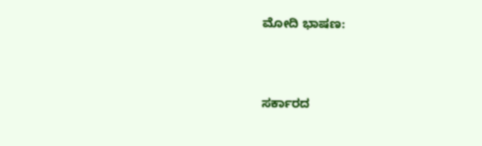ಮೋದಿ ಭಾಷಣ:



ಸರ್ಕಾರದ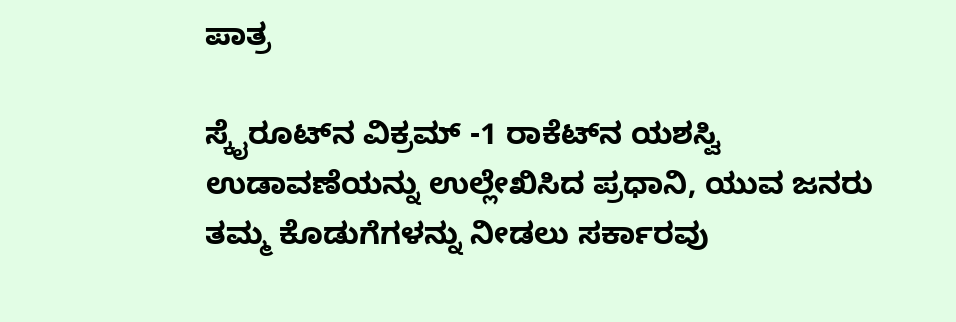ಪಾತ್ರ

ಸ್ಕೈರೂಟ್‌ನ ವಿಕ್ರಮ್ -1 ರಾಕೆಟ್‌ನ ಯಶಸ್ವಿ ಉಡಾವಣೆಯನ್ನು ಉಲ್ಲೇಖಿಸಿದ ಪ್ರಧಾನಿ, ಯುವ ಜನರು ತಮ್ಮ ಕೊಡುಗೆಗಳನ್ನು ನೀಡಲು ಸರ್ಕಾರವು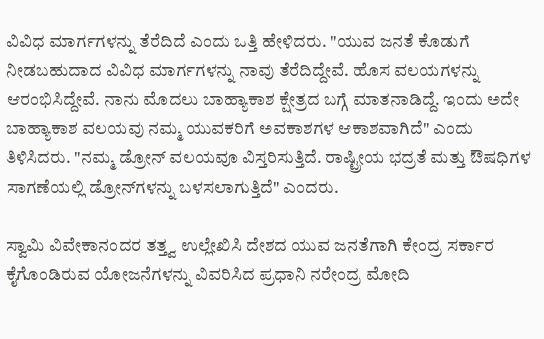ವಿವಿಧ ಮಾರ್ಗಗಳನ್ನು ತೆರೆದಿದೆ ಎಂದು ಒತ್ತಿ ಹೇಳಿದರು. "ಯುವ ಜನತೆ ಕೊಡುಗೆ ನೀಡಬಹುದಾದ ವಿವಿಧ ಮಾರ್ಗಗಳನ್ನು ನಾವು ತೆರೆದಿದ್ದೇವೆ. ಹೊಸ ವಲಯಗಳನ್ನು ಆರಂಭಿಸಿದ್ದೇವೆ. ನಾನು ಮೊದಲು ಬಾಹ್ಯಾಕಾಶ ಕ್ಷೇತ್ರದ ಬಗ್ಗೆ ಮಾತನಾಡಿದ್ದೆ. ಇಂದು ಅದೇ ಬಾಹ್ಯಾಕಾಶ ವಲಯವು ನಮ್ಮ ಯುವಕರಿಗೆ ಅವಕಾಶಗಳ ಆಕಾಶವಾಗಿದೆ" ಎಂದು ತಿಳಿಸಿದರು. "ನಮ್ಮ ಡ್ರೋನ್ ವಲಯವೂ ವಿಸ್ತರಿಸುತ್ತಿದೆ. ರಾಷ್ಟ್ರೀಯ ಭದ್ರತೆ ಮತ್ತು ಔಷಧಿಗಳ ಸಾಗಣೆಯಲ್ಲಿ ಡ್ರೋನ್‌ಗಳನ್ನು ಬಳಸಲಾಗುತ್ತಿದೆ" ಎಂದರು.

ಸ್ವಾಮಿ ವಿವೇಕಾನಂದರ ತತ್ತ್ವ ಉಲ್ಲೇಖಿಸಿ ದೇಶದ ಯುವ ಜನತೆಗಾಗಿ ಕೇಂದ್ರ ಸರ್ಕಾರ ಕೈಗೊಂಡಿರುವ ಯೋಜನೆಗಳನ್ನು ವಿವರಿಸಿದ ಪ್ರಧಾನಿ ನರೇಂದ್ರ ಮೋದಿ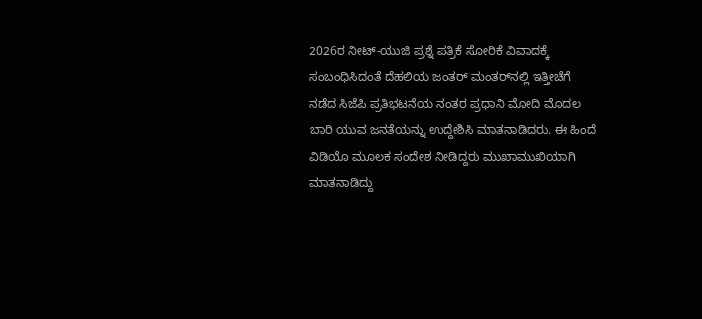2026ರ ನೀಟ್-ಯುಜಿ ಪ್ರಶ್ನೆ ಪತ್ರಿಕೆ ಸೋರಿಕೆ ವಿವಾದಕ್ಕೆ ಸಂಬಂಧಿಸಿದಂತೆ ದೆಹಲಿಯ ಜಂತರ್ ಮಂತರ್‌ನಲ್ಲಿ ಇತ್ತೀಚೆಗೆ ನಡೆದ ಸಿಜೆಪಿ ಪ್ರತಿಭಟನೆಯ ನಂತರ ಪ್ರಧಾನಿ ಮೋದಿ ಮೊದಲ ಬಾರಿ ಯುವ ಜನತೆಯನ್ನು ಉದ್ದೇಶಿಸಿ ಮಾತನಾಡಿದರು. ಈ ಹಿಂದೆ ವಿಡಿಯೊ ಮೂಲಕ ಸಂದೇಶ ನೀಡಿದ್ದರು ಮುಖಾಮುಖಿಯಾಗಿ ಮಾತನಾಡಿದ್ದು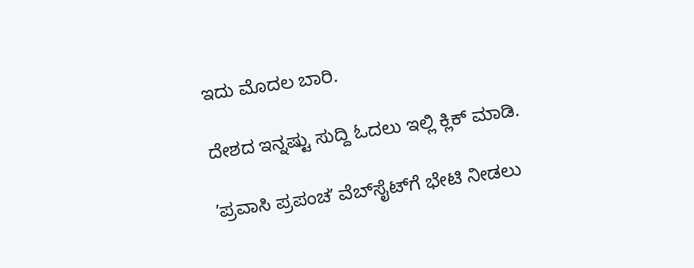ಇದು ಮೊದಲ ಬಾರಿ.

ದೇಶದ ಇನ್ನಷ್ಟು ಸುದ್ದಿ ಓದಲು ಇಲ್ಲಿ ಕ್ಲಿಕ್‌ ಮಾಡಿ.

ʼಪ್ರವಾಸಿ ಪ್ರಪಂಚʼ ವೆಬ್‌ಸೈಟ್‌ಗೆ ಭೇಟಿ ನೀಡಲು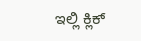ಇಲ್ಲಿ ಕ್ಲಿಕ್‌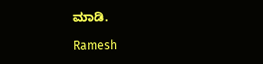ಮಾಡಿ.

Ramesh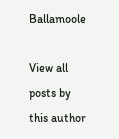Ballamoole

View all posts by this author